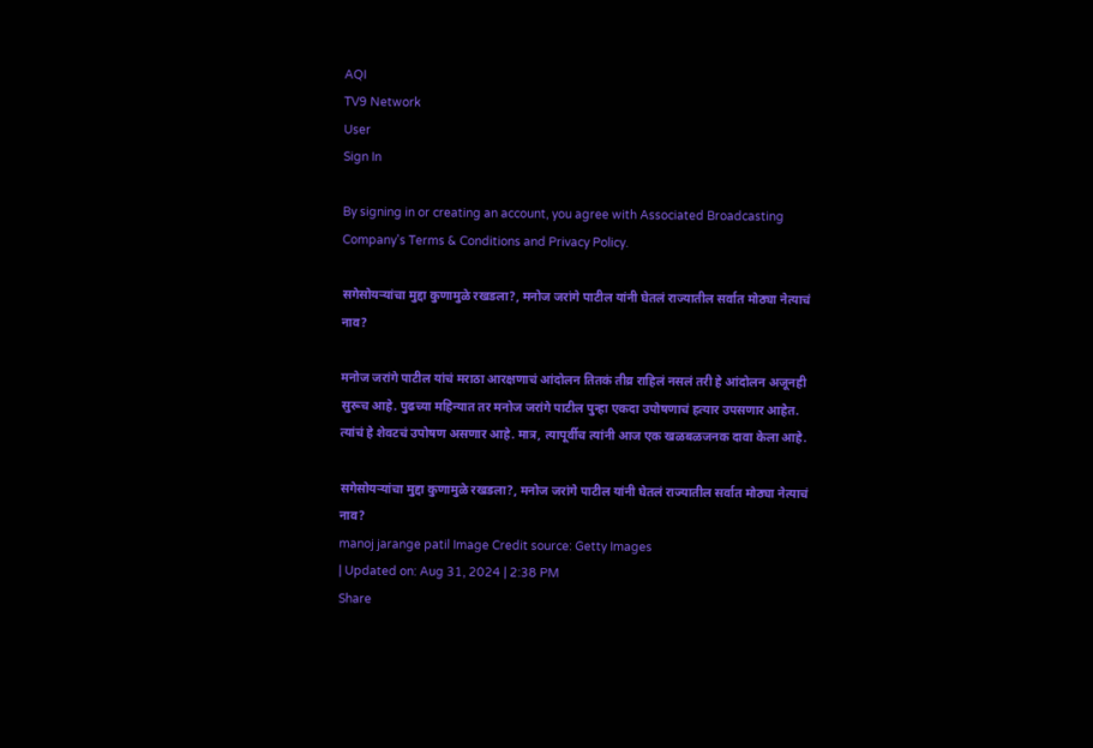AQI
TV9 Network
User
Sign In

By signing in or creating an account, you agree with Associated Broadcasting Company's Terms & Conditions and Privacy Policy.

सगेसोयऱ्यांचा मुद्दा कुणामुळे रखडला?, मनोज जरांगे पाटील यांनी घेतलं राज्यातील सर्वात मोठ्या नेत्याचं नाव?

मनोज जरांगे पाटील यांचं मराठा आरक्षणाचं आंदोलन तितकं तीव्र राहिलं नसलं तरी हे आंदोलन अजूनही सुरूच आहे. पुढच्या महिन्यात तर मनोज जरांगे पाटील पुन्हा एकदा उपोषणाचं हत्यार उपसणार आहेत. त्यांचं हे शेवटचं उपोषण असणार आहे. मात्र, त्यापूर्वीच त्यांनी आज एक खळबळजनक दावा केला आहे.

सगेसोयऱ्यांचा मुद्दा कुणामुळे रखडला?, मनोज जरांगे पाटील यांनी घेतलं राज्यातील सर्वात मोठ्या नेत्याचं नाव?
manoj jarange patil Image Credit source: Getty Images
| Updated on: Aug 31, 2024 | 2:38 PM
Share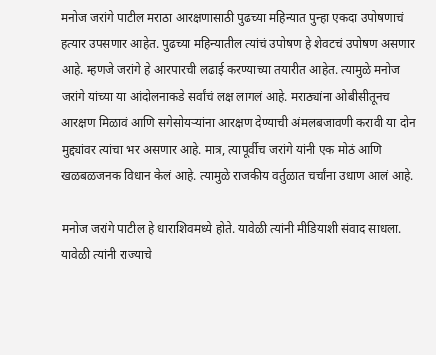मनोज जरांगे पाटील मराठा आरक्षणासाठी पुढच्या महिन्यात पुन्हा एकदा उपोषणाचं हत्यार उपसणार आहेत. पुढच्या महिन्यातील त्यांचं उपोषण हे शेवटचं उपोषण असणार आहे. म्हणजे जरांगे हे आरपारची लढाई करण्याच्या तयारीत आहेत. त्यामुळे मनोज जरांगे यांच्या या आंदोलनाकडे सर्वांचं लक्ष लागलं आहे. मराठ्यांना ओबीसीतूनच आरक्षण मिळावं आणि सगेसोयऱ्यांना आरक्षण देण्याची अंमलबजावणी करावी या दोन मुद्द्यांवर त्यांचा भर असणार आहे. मात्र, त्यापूर्वीच जरांगे यांनी एक मोठं आणि खळबळजनक विधान केलं आहे. त्यामुळे राजकीय वर्तुळात चर्चांना उधाण आलं आहे.

मनोज जरांगे पाटील हे धाराशिवमध्ये होते. यावेळी त्यांनी मीडियाशी संवाद साधला. यावेळी त्यांनी राज्याचे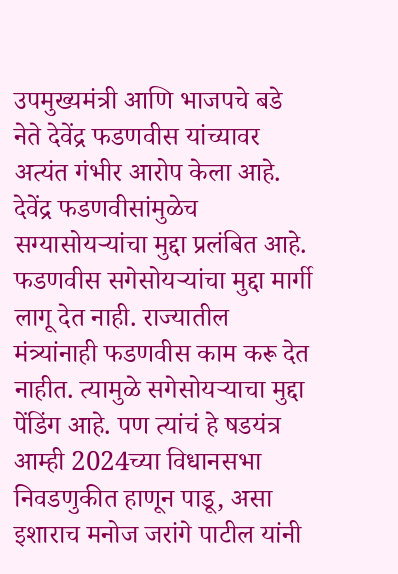उपमुख्यमंत्री आणि भाजपचे बडे नेते देवेंद्र फडणवीस यांच्यावर अत्यंत गंभीर आरोप केला आहे. देवेंद्र फडणवीसांमुळेच सग्यासोयऱ्यांचा मुद्दा प्रलंबित आहे. फडणवीस सगेसोयऱ्यांचा मुद्दा मार्गी लागू देत नाही. राज्यातील मंत्र्यांनाही फडणवीस काम करू देत नाहीत. त्यामुळे सगेसोयऱ्याचा मुद्दा पेंडिंग आहे. पण त्यांचं हे षडयंत्र आम्ही 2024च्या विधानसभा निवडणुकीत हाणून पाडू, असा इशाराच मनोज जरांगे पाटील यांनी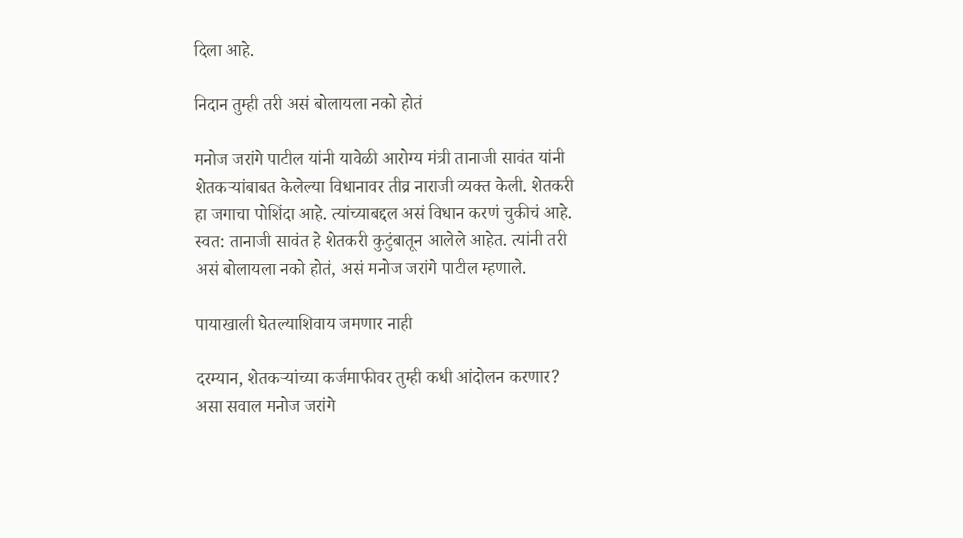दिला आहे.

निदान तुम्ही तरी असं बोलायला नको होतं

मनोज जरांगे पाटील यांनी यावेळी आरोग्य मंत्री तानाजी सावंत यांनी शेतकऱ्यांबाबत केलेल्या विधानावर तीव्र नाराजी व्यक्त केली. शेतकरी हा जगाचा पोशिंदा आहे. त्यांच्याबद्दल असं विधान करणं चुकीचं आहे. स्वत: तानाजी सावंत हे शेतकरी कुटुंबातून आलेले आहेत. त्यांनी तरी असं बोलायला नको होतं, असं मनोज जरांगे पाटील म्हणाले.

पायाखाली घेतल्याशिवाय जमणार नाही

दरम्यान, शेतकऱ्यांच्या कर्जमाफीवर तुम्ही कधी आंदोलन करणार? असा सवाल मनोज जरांगे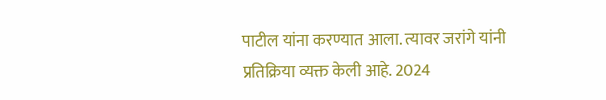पाटील यांना करण्यात आला. त्यावर जरांगे यांनी प्रतिक्रिया व्यक्त केली आहे. 2024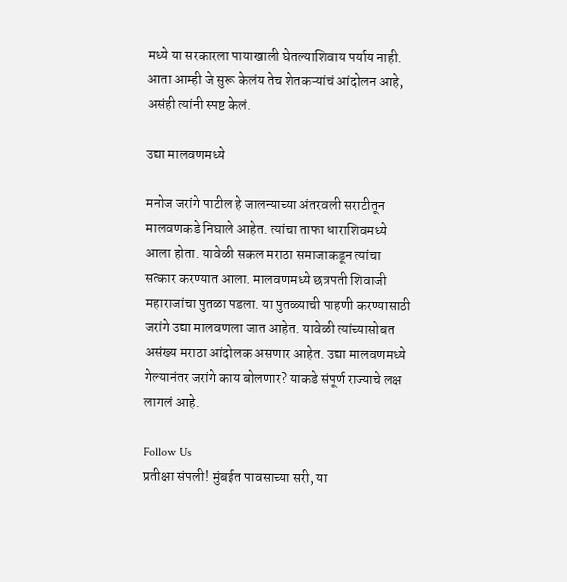मध्ये या सरकारला पायाखाली घेतल्याशिवाय पर्याय नाही. आता आम्ही जे सुरू केलंय तेच शेतकऱ्यांचं आंदोलन आहे, असंही त्यांनी स्पष्ट केलं.

उद्या मालवणमध्ये

मनोज जरांगे पाटील हे जालन्याच्या अंतरवली सराटीतून मालवणकडे निघाले आहेत. त्यांचा ताफा धाराशिवमध्ये आला होता. यावेळी सकल मराठा समाजाकडून त्यांचा सत्कार करण्यात आला. मालवणमध्ये छत्रपती शिवाजी महाराजांचा पुतळा पडला. या पुतळ्याची पाहणी करण्यासाठी जरांगे उद्या मालवणला जात आहेत. यावेळी त्यांच्यासोबत असंख्य मराठा आंदोलक असणार आहेत. उद्या मालवणमध्ये गेल्यानंतर जरांगे काय बोलणार? याकडे संपूर्ण राज्याचे लक्ष लागलं आहे.

Follow Us
प्रतीक्षा संपली! मुंबईत पावसाच्या सरी, या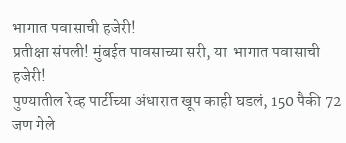भागात पवासाची हजेरी!
प्रतीक्षा संपली! मुंबईत पावसाच्या सरी, या  भागात पवासाची हजेरी!
पुण्यातील रेव्ह पार्टीच्या अंधारात खूप काही घडलं, 150 पैकी 72 जण गेले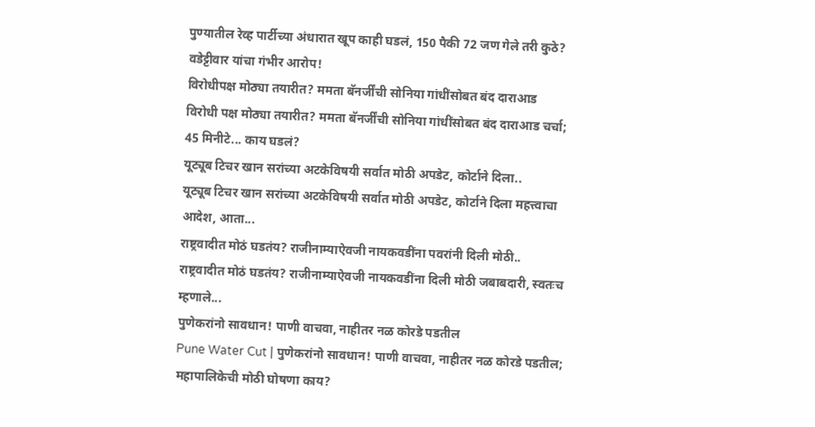पुण्यातील रेव्ह पार्टीच्या अंधारात खूप काही घडलं, 150 पैकी 72 जण गेले तरी कुठे? वडेट्टीवार यांचा गंभीर आरोप!
विरोधीपक्ष मोठ्या तयारीत? ममता बॅनर्जींची सोनिया गांधींसोबत बंद दाराआड
विरोधी पक्ष मोठ्या तयारीत? ममता बॅनर्जींची सोनिया गांधींसोबत बंद दाराआड चर्चा; 45 मिनीटे... काय घडलं?
यूट्यूब टिचर खान सरांच्या अटकेविषयी सर्वात मोठी अपडेट, कोर्टाने दिला..
यूट्यूब टिचर खान सरांच्या अटकेविषयी सर्वात मोठी अपडेट, कोर्टाने दिला महत्त्वाचा आदेश, आता...
राष्ट्रवादीत मोठं घडतंय? राजीनाम्याऐवजी नायकवडींना पवरांनी दिली मोठी..
राष्ट्रवादीत मोठं घडतंय? राजीनाम्याऐवजी नायकवडींना दिली मोठी जबाबदारी, स्वतःच म्हणाले...
पुणेकरांनो सावधान! पाणी वाचवा, नाहीतर नळ कोरडे पडतील
Pune Water Cut | पुणेकरांनो सावधान! पाणी वाचवा, नाहीतर नळ कोरडे पडतील; महापालिकेची मोठी घोषणा काय?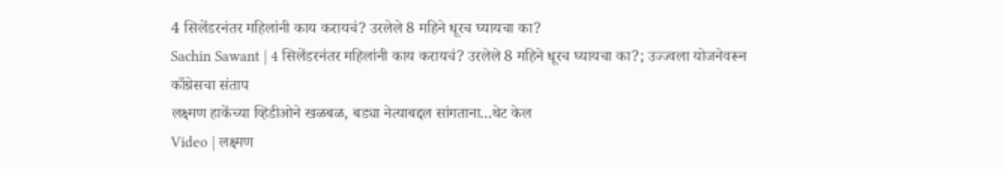4 सिलेंडरनंतर महिलांनी काय करायचं? उरलेले 8 महिने धूरच घ्यायचा का?
Sachin Sawant | 4 सिलेंडरनंतर महिलांनी काय करायचं? उरलेले 8 महिने धूरच घ्यायचा का?; उज्ज्वला योजनेवरून काँग्रेसचा संताप
लक्ष्मण हाकेंच्या व्हिडीओने खळबळ, बड्या नेत्याबद्दल सांगताना...थेट केल
Video | लक्ष्मण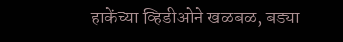हाकेंच्या व्हिडीओने खळबळ, बड्या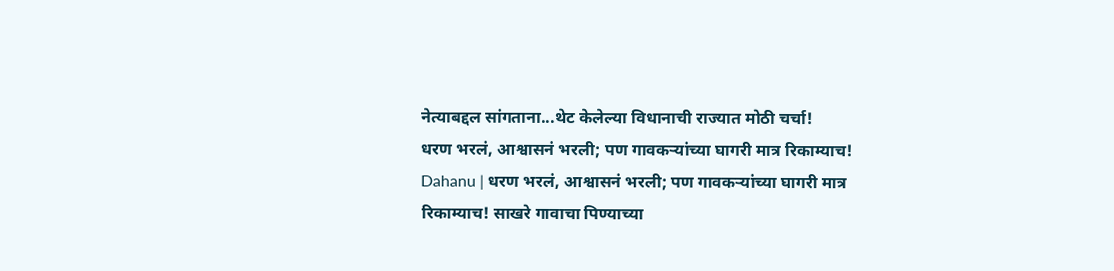नेत्याबद्दल सांगताना...थेट केलेल्या विधानाची राज्यात मोठी चर्चा!
धरण भरलं, आश्वासनं भरली; पण गावकऱ्यांच्या घागरी मात्र रिकाम्याच!
Dahanu | धरण भरलं, आश्वासनं भरली; पण गावकऱ्यांच्या घागरी मात्र रिकाम्याच! साखरे गावाचा पिण्याच्या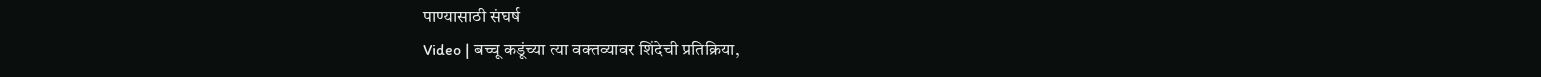पाण्यासाठी संघर्ष
Video | बच्चू कडूंच्या त्या वक्तव्यावर शिंदेची प्रतिक्रिया,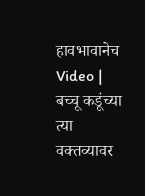हावभावानेच
Video | बच्चू कडूंच्या त्या वक्तव्यावर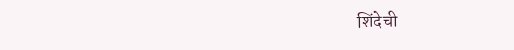शिंदेची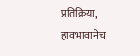प्रतिक्रिया, हावभावानेच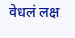वेधलं लक्ष